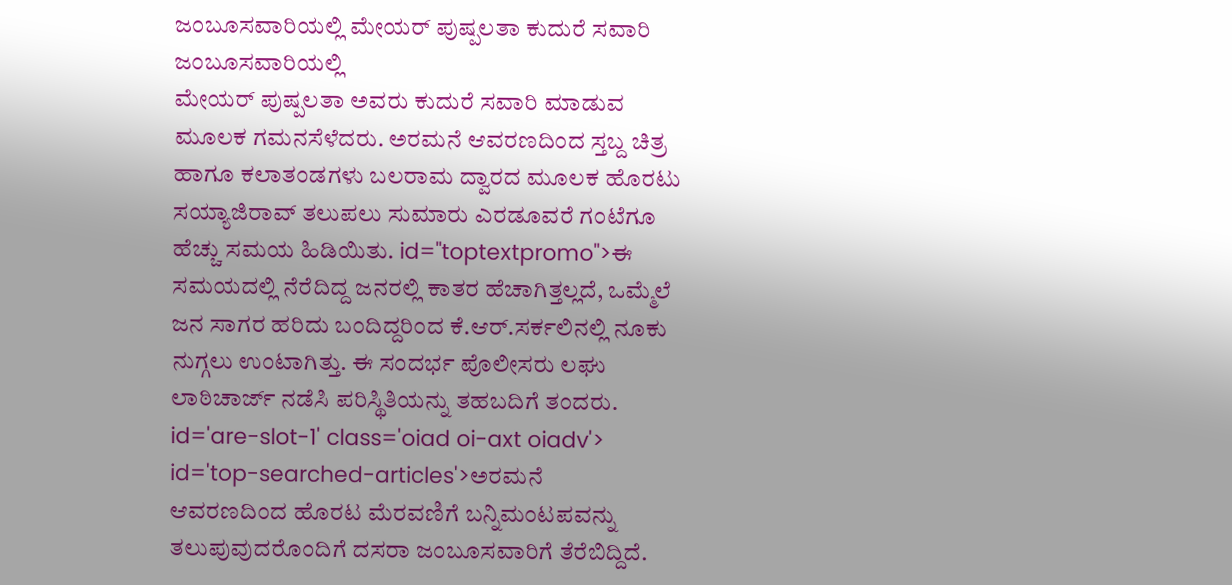ಜಂಬೂಸವಾರಿಯಲ್ಲಿ ಮೇಯರ್ ಪುಷ್ಪಲತಾ ಕುದುರೆ ಸವಾರಿ
ಜಂಬೂಸವಾರಿಯಲ್ಲಿ
ಮೇಯರ್ ಪುಷ್ಪಲತಾ ಅವರು ಕುದುರೆ ಸವಾರಿ ಮಾಡುವ ಮೂಲಕ ಗಮನಸೆಳೆದರು. ಅರಮನೆ ಆವರಣದಿಂದ ಸ್ತಬ್ದ ಚಿತ್ರ ಹಾಗೂ ಕಲಾತಂಡಗಳು ಬಲರಾಮ ದ್ವಾರದ ಮೂಲಕ ಹೊರಟು ಸಯ್ಯಾಜಿರಾವ್ ತಲುಪಲು ಸುಮಾರು ಎರಡೂವರೆ ಗಂಟೆಗೂ ಹೆಚ್ಚು ಸಮಯ ಹಿಡಿಯಿತು. id="toptextpromo">ಈ
ಸಮಯದಲ್ಲಿ ನೆರೆದಿದ್ದ ಜನರಲ್ಲಿ ಕಾತರ ಹೆಚಾಗಿತ್ತಲ್ಲದೆ, ಒಮ್ಮೆಲೆ ಜನ ಸಾಗರ ಹರಿದು ಬಂದಿದ್ದರಿಂದ ಕೆ.ಆರ್.ಸರ್ಕಲಿನಲ್ಲಿ ನೂಕು ನುಗ್ಗಲು ಉಂಟಾಗಿತ್ತು. ಈ ಸಂದರ್ಭ ಪೊಲೀಸರು ಲಘು ಲಾಠಿಚಾರ್ಜ್ ನಡೆಸಿ ಪರಿಸ್ಥಿತಿಯನ್ನು ತಹಬದಿಗೆ ತಂದರು. id='are-slot-1' class='oiad oi-axt oiadv'> id='top-searched-articles'>ಅರಮನೆ
ಆವರಣದಿಂದ ಹೊರಟ ಮೆರವಣಿಗೆ ಬನ್ನಿಮಂಟಪವನ್ನು ತಲುಪುವುದರೊಂದಿಗೆ ದಸರಾ ಜಂಬೂಸವಾರಿಗೆ ತೆರೆಬಿದ್ದಿದೆ.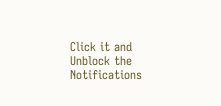Click it and Unblock the Notifications